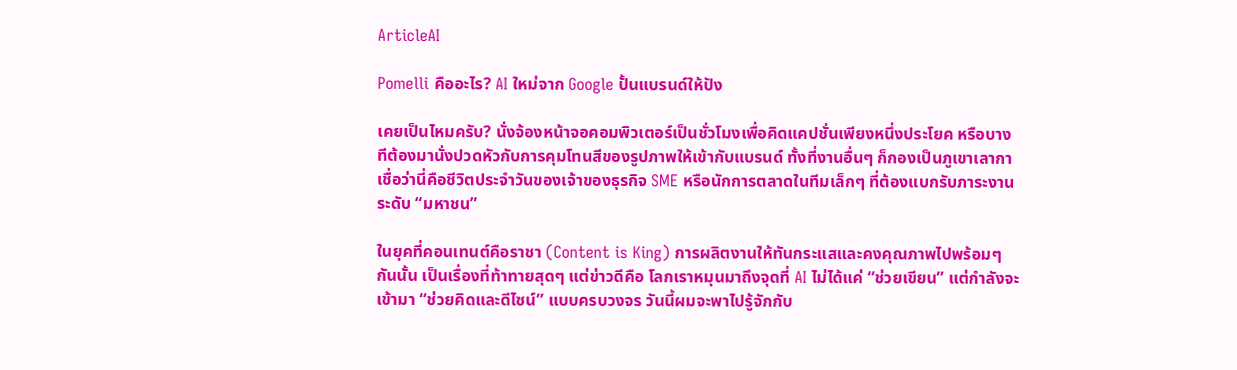ArticleAI

Pomelli คืออะไร? AI ใหม่จาก Google ปั้นแบรนด์ให้ปัง

เคยเป็นไหมครับ? นั่งจ้องหน้าจอคอมพิวเตอร์เป็นชั่วโมงเพื่อคิดแคปชั่นเพียงหนึ่งประโยค หรือบางทีต้องมานั่งปวดหัวกับการคุมโทนสีของรูปภาพให้เข้ากับแบรนด์ ทั้งที่งานอื่นๆ ก็กองเป็นภูเขาเลากา เชื่อว่านี่คือชีวิตประจำวันของเจ้าของธุรกิจ SME หรือนักการตลาดในทีมเล็กๆ ที่ต้องแบกรับภาระงานระดับ “มหาชน”

ในยุคที่คอนเทนต์คือราชา (Content is King) การผลิตงานให้ทันกระแสและคงคุณภาพไปพร้อมๆ กันนั้น เป็นเรื่องที่ท้าทายสุดๆ แต่ข่าวดีคือ โลกเราหมุนมาถึงจุดที่ AI ไม่ได้แค่ “ช่วยเขียน” แต่กำลังจะเข้ามา “ช่วยคิดและดีไซน์” แบบครบวงจร วันนี้ผมจะพาไปรู้จักกับ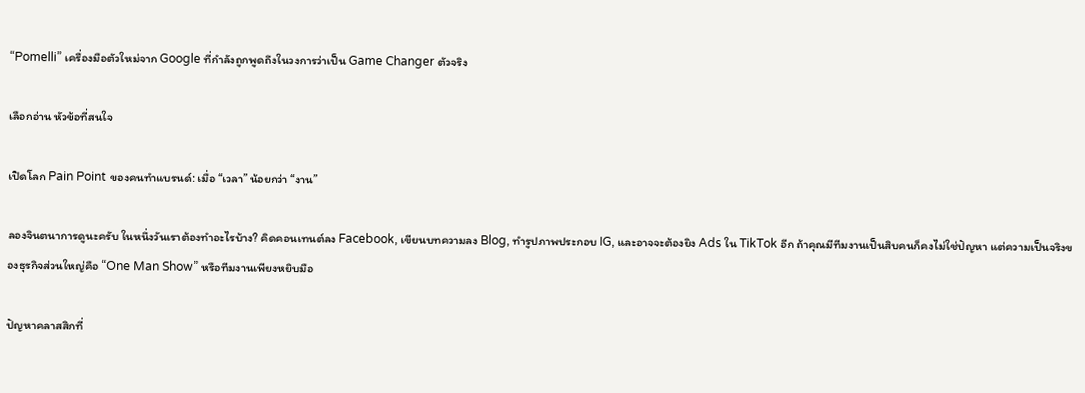“Pomelli” เครื่องมือตัวใหม่จาก Google ที่กำลังถูกพูดถึงในวงการว่าเป็น Game Changer ตัวจริง

เลือกอ่าน หัวข้อที่สนใจ

เปิดโลก Pain Point ของคนทำแบรนด์: เมื่อ “เวลา” น้อยกว่า “งาน”

ลองจินตนาการดูนะครับ ในหนึ่งวันเราต้องทำอะไรบ้าง? คิดคอนเทนต์ลง Facebook, เขียนบทความลง Blog, ทำรูปภาพประกอบ IG, และอาจจะต้องยิง Ads ใน TikTok อีก ถ้าคุณมีทีมงานเป็นสิบคนก็คงไม่ใช่ปัญหา แต่ความเป็นจริงของธุรกิจส่วนใหญ่คือ “One Man Show” หรือทีมงานเพียงหยิบมือ

ปัญหาคลาสสิกที่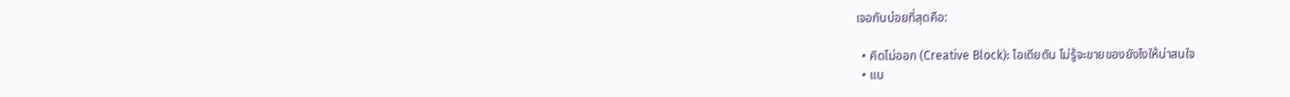เจอกันบ่อยที่สุดคือ:

  • คิดไม่ออก (Creative Block): ไอเดียตัน ไม่รู้จะขายของยังไงให้น่าสนใจ
  • แบ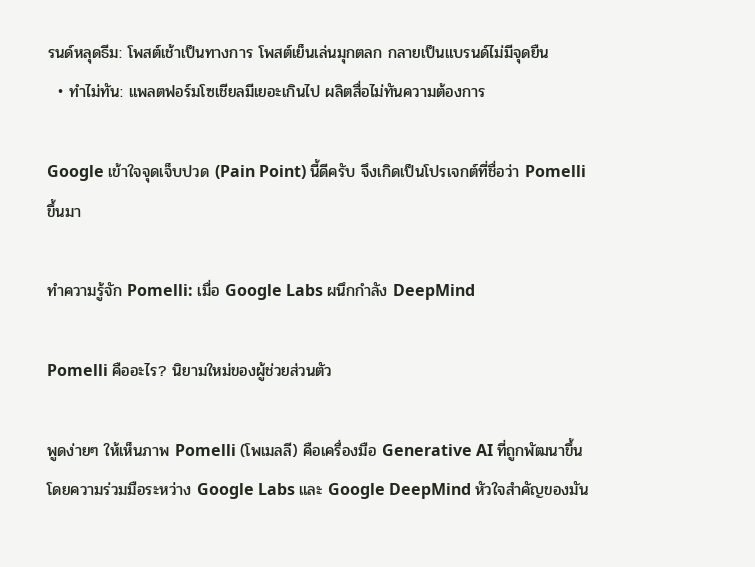รนด์หลุดธีม: โพสต์เช้าเป็นทางการ โพสต์เย็นเล่นมุกตลก กลายเป็นแบรนด์ไม่มีจุดยืน
  • ทำไม่ทัน: แพลตฟอร์มโซเชียลมีเยอะเกินไป ผลิตสื่อไม่ทันความต้องการ

Google เข้าใจจุดเจ็บปวด (Pain Point) นี้ดีครับ จึงเกิดเป็นโปรเจกต์ที่ชื่อว่า Pomelli ขึ้นมา

ทำความรู้จัก Pomelli: เมื่อ Google Labs ผนึกกำลัง DeepMind

Pomelli คืออะไร? นิยามใหม่ของผู้ช่วยส่วนตัว

พูดง่ายๆ ให้เห็นภาพ Pomelli (โพเมลลี) คือเครื่องมือ Generative AI ที่ถูกพัฒนาขึ้นโดยความร่วมมือระหว่าง Google Labs และ Google DeepMind หัวใจสำคัญของมัน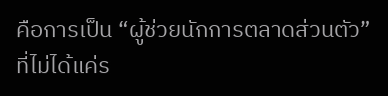คือการเป็น “ผู้ช่วยนักการตลาดส่วนตัว” ที่ไม่ได้แค่ร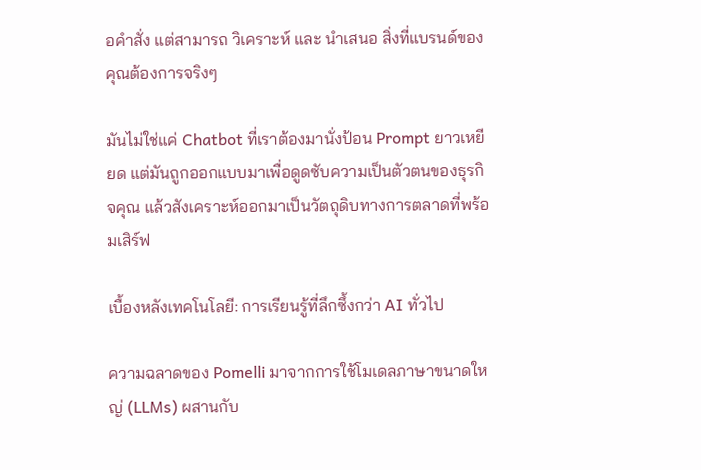อคำสั่ง แต่สามารถ วิเคราะห์ และ นำเสนอ สิ่งที่แบรนด์ของคุณต้องการจริงๆ

มันไม่ใช่แค่ Chatbot ที่เราต้องมานั่งป้อน Prompt ยาวเหยียด แต่มันถูกออกแบบมาเพื่อดูดซับความเป็นตัวตนของธุรกิจคุณ แล้วสังเคราะห์ออกมาเป็นวัตถุดิบทางการตลาดที่พร้อมเสิร์ฟ

เบื้องหลังเทคโนโลยี: การเรียนรู้ที่ลึกซึ้งกว่า AI ทั่วไป

ความฉลาดของ Pomelli มาจากการใช้โมเดลภาษาขนาดใหญ่ (LLMs) ผสานกับ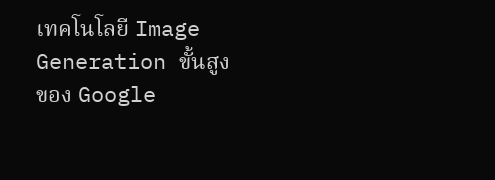เทคโนโลยี Image Generation ขั้นสูงของ Google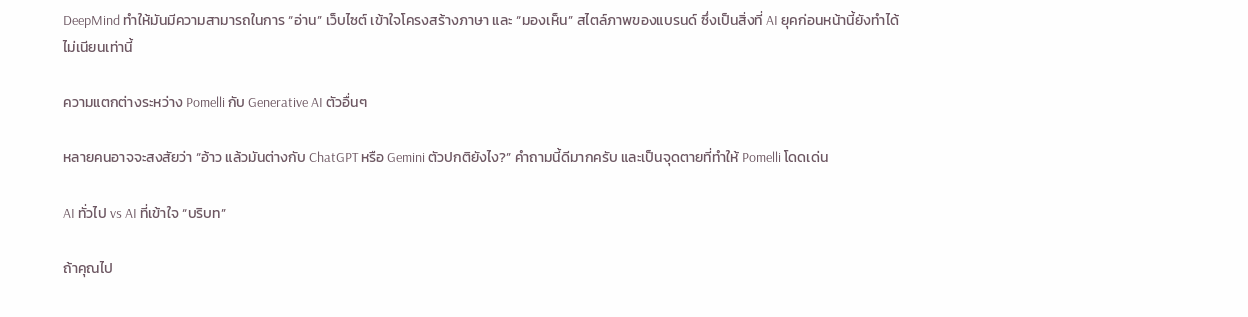DeepMind ทำให้มันมีความสามารถในการ “อ่าน” เว็บไซต์ เข้าใจโครงสร้างภาษา และ “มองเห็น” สไตล์ภาพของแบรนด์ ซึ่งเป็นสิ่งที่ AI ยุคก่อนหน้านี้ยังทำได้ไม่เนียนเท่านี้

ความแตกต่างระหว่าง Pomelli กับ Generative AI ตัวอื่นๆ

หลายคนอาจจะสงสัยว่า “อ้าว แล้วมันต่างกับ ChatGPT หรือ Gemini ตัวปกติยังไง?” คำถามนี้ดีมากครับ และเป็นจุดตายที่ทำให้ Pomelli โดดเด่น

AI ทั่วไป vs AI ที่เข้าใจ “บริบท”

ถ้าคุณไป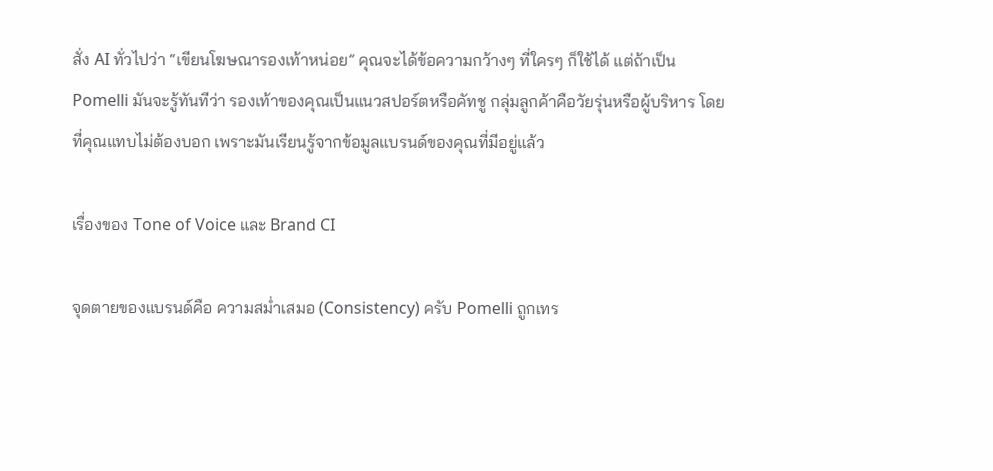สั่ง AI ทั่วไปว่า “เขียนโฆษณารองเท้าหน่อย” คุณจะได้ข้อความกว้างๆ ที่ใครๆ ก็ใช้ได้ แต่ถ้าเป็น Pomelli มันจะรู้ทันทีว่า รองเท้าของคุณเป็นแนวสปอร์ตหรือคัทชู กลุ่มลูกค้าคือวัยรุ่นหรือผู้บริหาร โดยที่คุณแทบไม่ต้องบอก เพราะมันเรียนรู้จากข้อมูลแบรนด์ของคุณที่มีอยู่แล้ว

เรื่องของ Tone of Voice และ Brand CI

จุดตายของแบรนด์คือ ความสม่ำเสมอ (Consistency) ครับ Pomelli ถูกเทร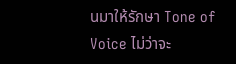นมาให้รักษา Tone of Voice ไม่ว่าจะ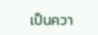เป็นควา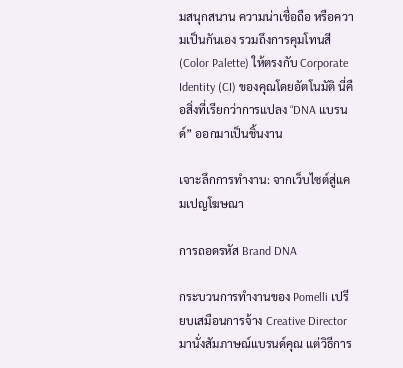มสนุกสนาน ความน่าเชื่อถือ หรือความเป็นกันเอง รวมถึงการคุมโทนสี (Color Palette) ให้ตรงกับ Corporate Identity (CI) ของคุณโดยอัตโนมัติ นี่คือสิ่งที่เรียกว่าการแปลง “DNA แบรนด์” ออกมาเป็นชิ้นงาน

เจาะลึกการทำงาน: จากเว็บไซต์สู่แคมเปญโฆษณา

การถอดรหัส Brand DNA

กระบวนการทำงานของ Pomelli เปรียบเสมือนการจ้าง Creative Director มานั่งสัมภาษณ์แบรนด์คุณ แต่วิธีการ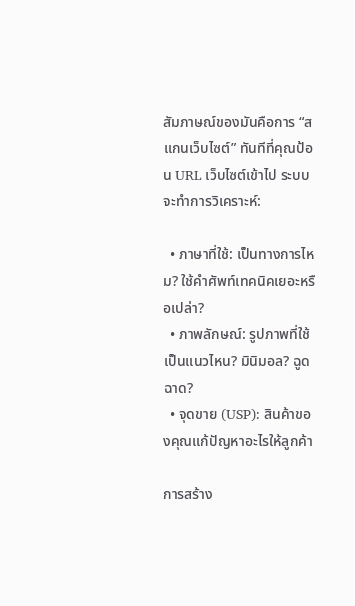สัมภาษณ์ของมันคือการ “สแกนเว็บไซต์” ทันทีที่คุณป้อน URL เว็บไซต์เข้าไป ระบบจะทำการวิเคราะห์:

  • ภาษาที่ใช้: เป็นทางการไหม? ใช้คำศัพท์เทคนิคเยอะหรือเปล่า?
  • ภาพลักษณ์: รูปภาพที่ใช้เป็นแนวไหน? มินิมอล? ฉูดฉาด?
  • จุดขาย (USP): สินค้าของคุณแก้ปัญหาอะไรให้ลูกค้า

การสร้าง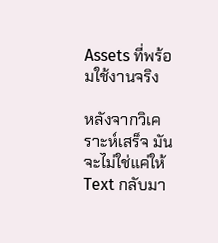Assets ที่พร้อมใช้งานจริง

หลังจากวิเคราะห์เสร็จ มันจะไม่ใช่แค่ให้ Text กลับมา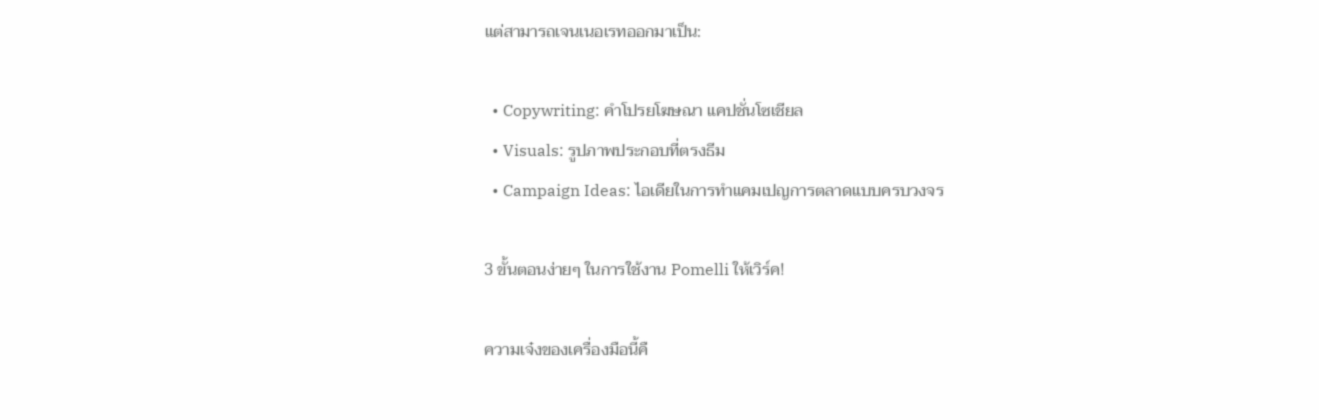แต่สามารถเจนเนอเรทออกมาเป็น:

  • Copywriting: คำโปรยโฆษณา แคปชั่นโซเชียล
  • Visuals: รูปภาพประกอบที่ตรงธีม
  • Campaign Ideas: ไอเดียในการทำแคมเปญการตลาดแบบครบวงจร

3 ขั้นตอนง่ายๆ ในการใช้งาน Pomelli ให้เวิร์ค!

ความเจ๋งของเครื่องมือนี้คื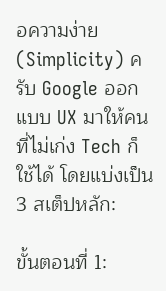อความง่าย (Simplicity) ครับ Google ออกแบบ UX มาให้คนที่ไม่เก่ง Tech ก็ใช้ได้ โดยแบ่งเป็น 3 สเต็ปหลัก:

ขั้นตอนที่ 1: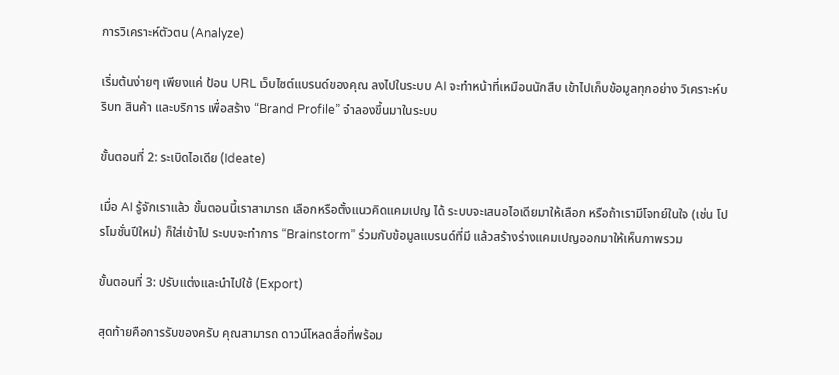การวิเคราะห์ตัวตน (Analyze)

เริ่มต้นง่ายๆ เพียงแค่ ป้อน URL เว็บไซต์แบรนด์ของคุณ ลงไปในระบบ AI จะทำหน้าที่เหมือนนักสืบ เข้าไปเก็บข้อมูลทุกอย่าง วิเคราะห์บริบท สินค้า และบริการ เพื่อสร้าง “Brand Profile” จำลองขึ้นมาในระบบ

ขั้นตอนที่ 2: ระเบิดไอเดีย (Ideate)

เมื่อ AI รู้จักเราแล้ว ขั้นตอนนี้เราสามารถ เลือกหรือตั้งแนวคิดแคมเปญ ได้ ระบบจะเสนอไอเดียมาให้เลือก หรือถ้าเรามีโจทย์ในใจ (เช่น โปรโมชั่นปีใหม่) ก็ใส่เข้าไป ระบบจะทำการ “Brainstorm” ร่วมกับข้อมูลแบรนด์ที่มี แล้วสร้างร่างแคมเปญออกมาให้เห็นภาพรวม

ขั้นตอนที่ 3: ปรับแต่งและนำไปใช้ (Export)

สุดท้ายคือการรับของครับ คุณสามารถ ดาวน์โหลดสื่อที่พร้อม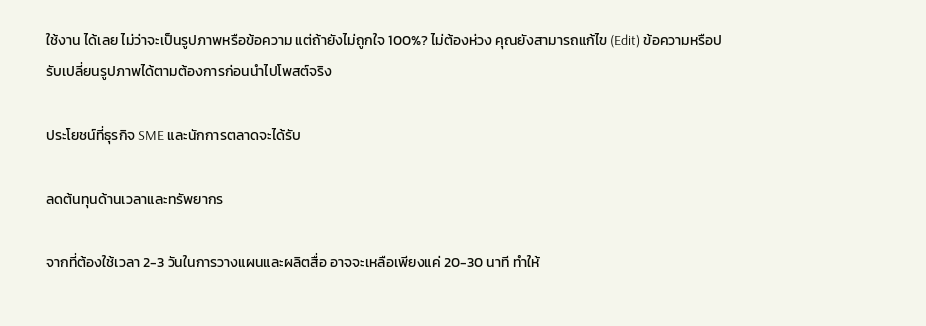ใช้งาน ได้เลย ไม่ว่าจะเป็นรูปภาพหรือข้อความ แต่ถ้ายังไม่ถูกใจ 100%? ไม่ต้องห่วง คุณยังสามารถแก้ไข (Edit) ข้อความหรือปรับเปลี่ยนรูปภาพได้ตามต้องการก่อนนำไปโพสต์จริง

ประโยชน์ที่ธุรกิจ SME และนักการตลาดจะได้รับ

ลดต้นทุนด้านเวลาและทรัพยากร

จากที่ต้องใช้เวลา 2-3 วันในการวางแผนและผลิตสื่อ อาจจะเหลือเพียงแค่ 20-30 นาที ทำให้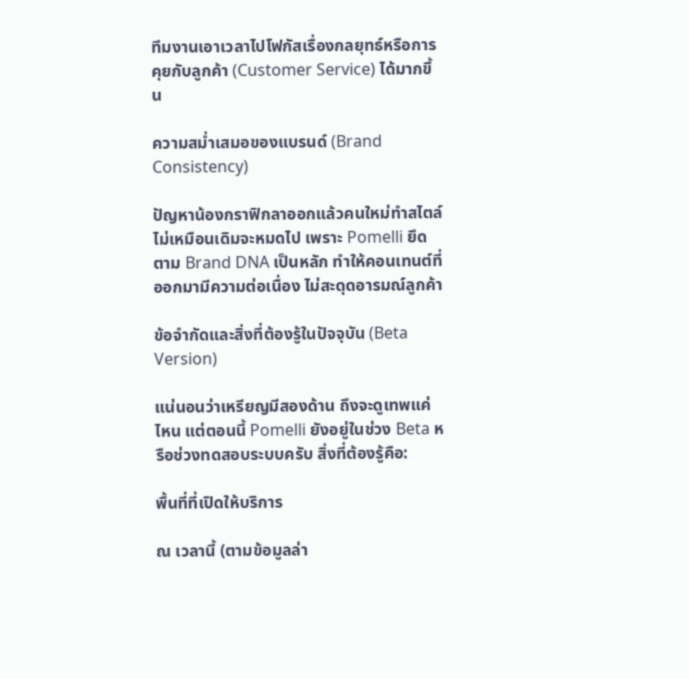ทีมงานเอาเวลาไปโฟกัสเรื่องกลยุทธ์หรือการคุยกับลูกค้า (Customer Service) ได้มากขึ้น

ความสม่ำเสมอของแบรนด์ (Brand Consistency)

ปัญหาน้องกราฟิกลาออกแล้วคนใหม่ทำสไตล์ไม่เหมือนเดิมจะหมดไป เพราะ Pomelli ยึดตาม Brand DNA เป็นหลัก ทำให้คอนเทนต์ที่ออกมามีความต่อเนื่อง ไม่สะดุดอารมณ์ลูกค้า

ข้อจำกัดและสิ่งที่ต้องรู้ในปัจจุบัน (Beta Version)

แน่นอนว่าเหรียญมีสองด้าน ถึงจะดูเทพแค่ไหน แต่ตอนนี้ Pomelli ยังอยู่ในช่วง Beta หรือช่วงทดสอบระบบครับ สิ่งที่ต้องรู้คือ:

พื้นที่ที่เปิดให้บริการ

ณ เวลานี้ (ตามข้อมูลล่า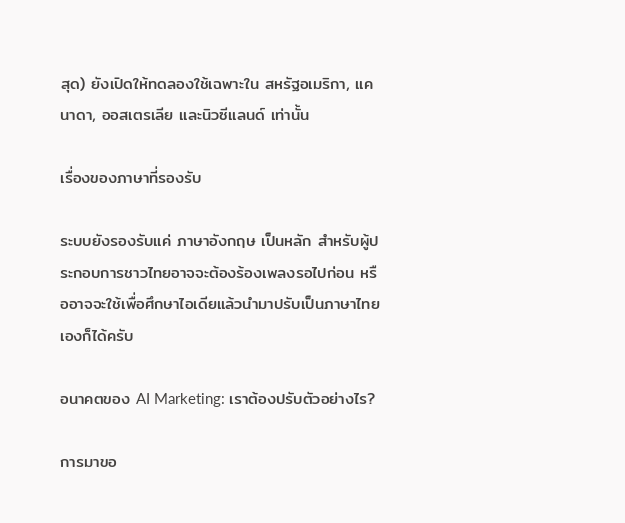สุด) ยังเปิดให้ทดลองใช้เฉพาะใน สหรัฐอเมริกา, แคนาดา, ออสเตรเลีย และนิวซีแลนด์ เท่านั้น

เรื่องของภาษาที่รองรับ

ระบบยังรองรับแค่ ภาษาอังกฤษ เป็นหลัก สำหรับผู้ประกอบการชาวไทยอาจจะต้องร้องเพลงรอไปก่อน หรืออาจจะใช้เพื่อศึกษาไอเดียแล้วนำมาปรับเป็นภาษาไทยเองก็ได้ครับ

อนาคตของ AI Marketing: เราต้องปรับตัวอย่างไร?

การมาขอ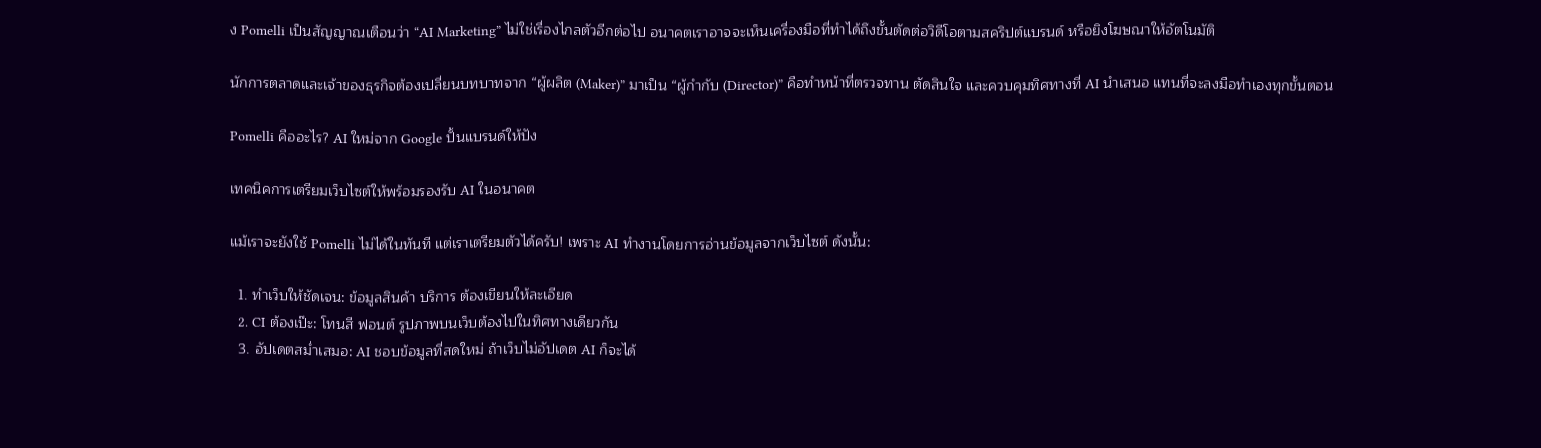ง Pomelli เป็นสัญญาณเตือนว่า “AI Marketing” ไม่ใช่เรื่องไกลตัวอีกต่อไป อนาคตเราอาจจะเห็นเครื่องมือที่ทำได้ถึงขั้นตัดต่อวิดีโอตามสคริปต์แบรนด์ หรือยิงโฆษณาให้อัตโนมัติ

นักการตลาดและเจ้าของธุรกิจต้องเปลี่ยนบทบาทจาก “ผู้ผลิต (Maker)” มาเป็น “ผู้กำกับ (Director)” คือทำหน้าที่ตรวจทาน ตัดสินใจ และควบคุมทิศทางที่ AI นำเสนอ แทนที่จะลงมือทำเองทุกขั้นตอน

Pomelli คืออะไร? AI ใหม่จาก Google ปั้นแบรนด์ให้ปัง

เทคนิคการเตรียมเว็บไซต์ให้พร้อมรองรับ AI ในอนาคต

แม้เราจะยังใช้ Pomelli ไม่ได้ในทันที แต่เราเตรียมตัวได้ครับ! เพราะ AI ทำงานโดยการอ่านข้อมูลจากเว็บไซต์ ดังนั้น:

  1. ทำเว็บให้ชัดเจน: ข้อมูลสินค้า บริการ ต้องเขียนให้ละเอียด
  2. CI ต้องเป๊ะ: โทนสี ฟอนต์ รูปภาพบนเว็บต้องไปในทิศทางเดียวกัน
  3. อัปเดตสม่ำเสมอ: AI ชอบข้อมูลที่สดใหม่ ถ้าเว็บไม่อัปเดต AI ก็จะได้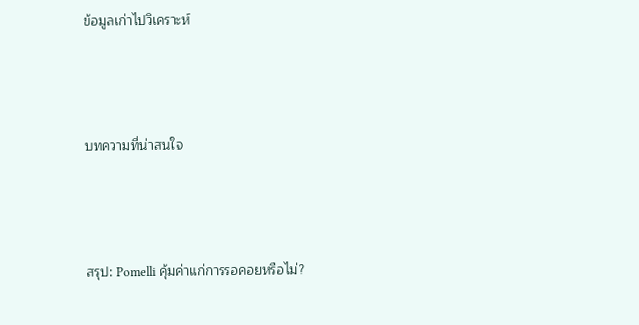ข้อมูลเก่าไปวิเคราะห์



บทความที่น่าสนใจ



สรุป: Pomelli คุ้มค่าแก่การรอคอยหรือไม่?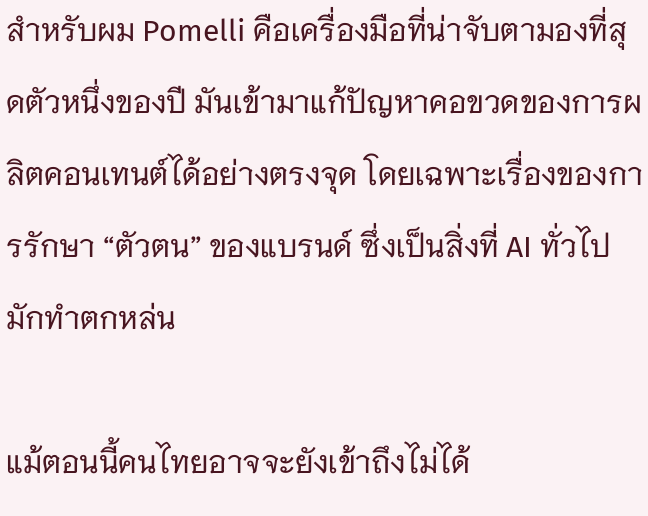สำหรับผม Pomelli คือเครื่องมือที่น่าจับตามองที่สุดตัวหนึ่งของปี มันเข้ามาแก้ปัญหาคอขวดของการผลิตคอนเทนต์ได้อย่างตรงจุด โดยเฉพาะเรื่องของการรักษา “ตัวตน” ของแบรนด์ ซึ่งเป็นสิ่งที่ AI ทั่วไปมักทำตกหล่น

แม้ตอนนี้คนไทยอาจจะยังเข้าถึงไม่ได้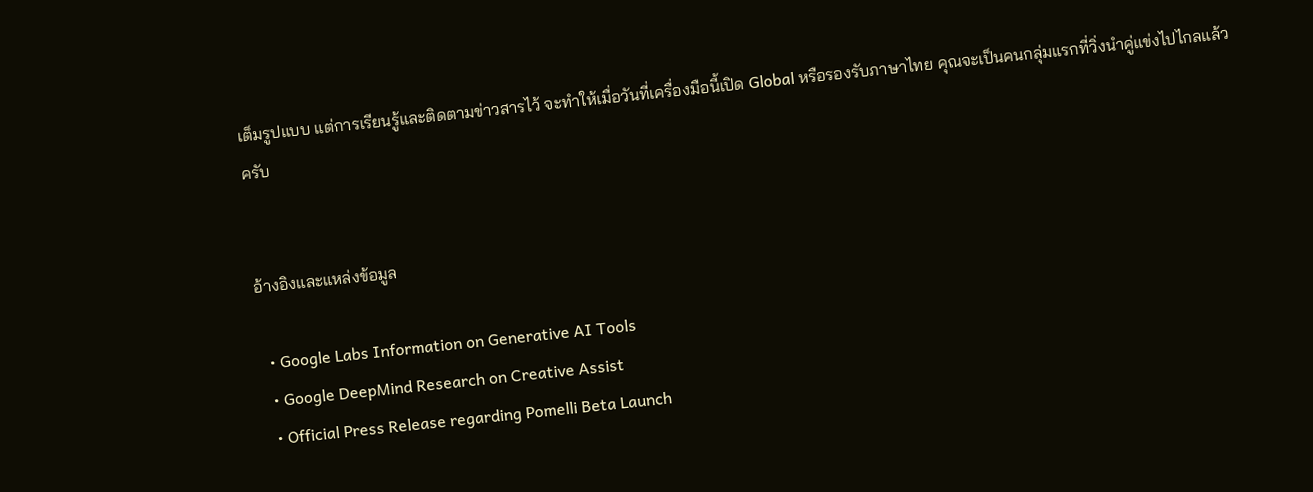เต็มรูปแบบ แต่การเรียนรู้และติดตามข่าวสารไว้ จะทำให้เมื่อวันที่เครื่องมือนี้เปิด Global หรือรองรับภาษาไทย คุณจะเป็นคนกลุ่มแรกที่วิ่งนำคู่แข่งไปไกลแล้วครับ


อ้างอิงและแหล่งข้อมูล

  • Google Labs Information on Generative AI Tools
  • Google DeepMind Research on Creative Assist
  • Official Press Release regarding Pomelli Beta Launch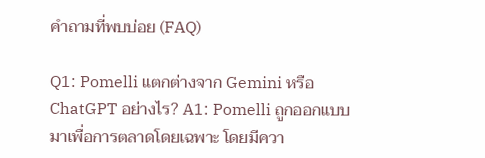คำถามที่พบบ่อย (FAQ)

Q1: Pomelli แตกต่างจาก Gemini หรือ ChatGPT อย่างไร? A1: Pomelli ถูกออกแบบมาเพื่อการตลาดโดยเฉพาะ โดยมีควา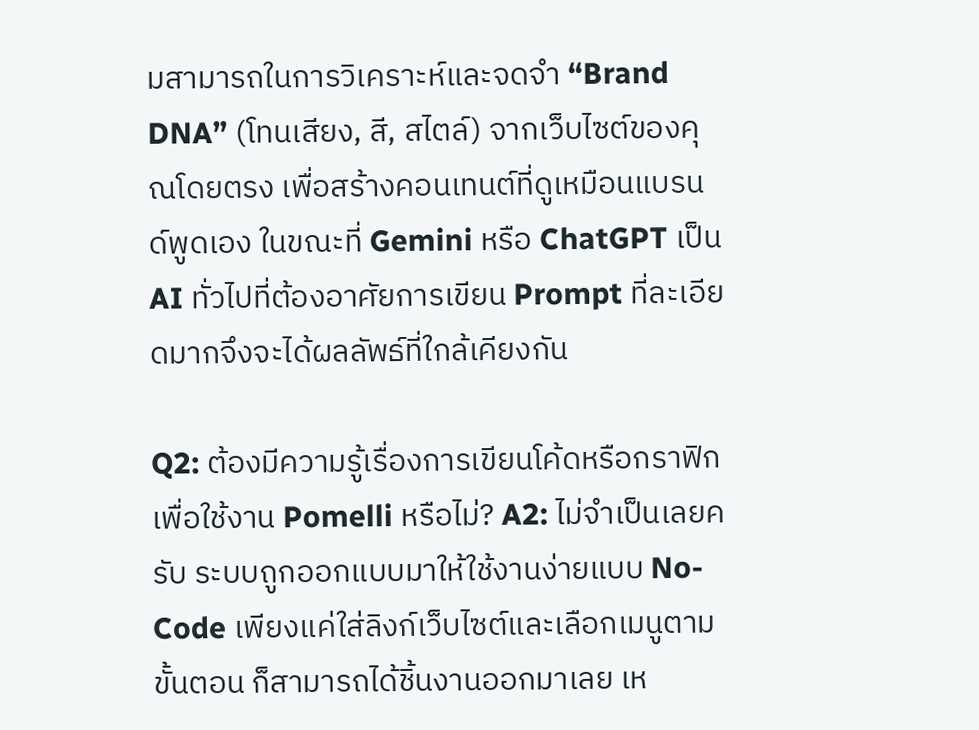มสามารถในการวิเคราะห์และจดจำ “Brand DNA” (โทนเสียง, สี, สไตล์) จากเว็บไซต์ของคุณโดยตรง เพื่อสร้างคอนเทนต์ที่ดูเหมือนแบรนด์พูดเอง ในขณะที่ Gemini หรือ ChatGPT เป็น AI ทั่วไปที่ต้องอาศัยการเขียน Prompt ที่ละเอียดมากจึงจะได้ผลลัพธ์ที่ใกล้เคียงกัน

Q2: ต้องมีความรู้เรื่องการเขียนโค้ดหรือกราฟิกเพื่อใช้งาน Pomelli หรือไม่? A2: ไม่จำเป็นเลยครับ ระบบถูกออกแบบมาให้ใช้งานง่ายแบบ No-Code เพียงแค่ใส่ลิงก์เว็บไซต์และเลือกเมนูตามขั้นตอน ก็สามารถได้ชิ้นงานออกมาเลย เห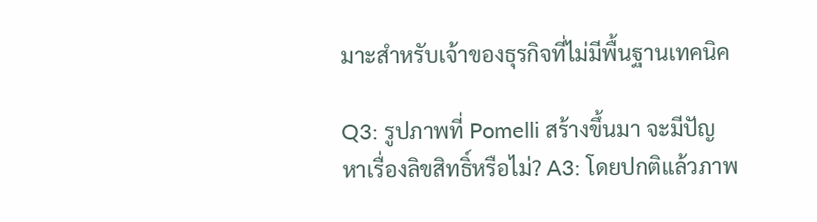มาะสำหรับเจ้าของธุรกิจที่ไม่มีพื้นฐานเทคนิค

Q3: รูปภาพที่ Pomelli สร้างขึ้นมา จะมีปัญหาเรื่องลิขสิทธิ์หรือไม่? A3: โดยปกติแล้วภาพ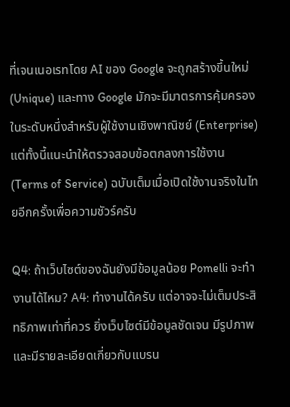ที่เจนเนอเรทโดย AI ของ Google จะถูกสร้างขึ้นใหม่ (Unique) และทาง Google มักจะมีมาตรการคุ้มครองในระดับหนึ่งสำหรับผู้ใช้งานเชิงพาณิชย์ (Enterprise) แต่ทั้งนี้แนะนำให้ตรวจสอบข้อตกลงการใช้งาน (Terms of Service) ฉบับเต็มเมื่อเปิดใช้งานจริงในไทยอีกครั้งเพื่อความชัวร์ครับ

Q4: ถ้าเว็บไซต์ของฉันยังมีข้อมูลน้อย Pomelli จะทำงานได้ไหม? A4: ทำงานได้ครับ แต่อาจจะไม่เต็มประสิทธิภาพเท่าที่ควร ยิ่งเว็บไซต์มีข้อมูลชัดเจน มีรูปภาพ และมีรายละเอียดเกี่ยวกับแบรน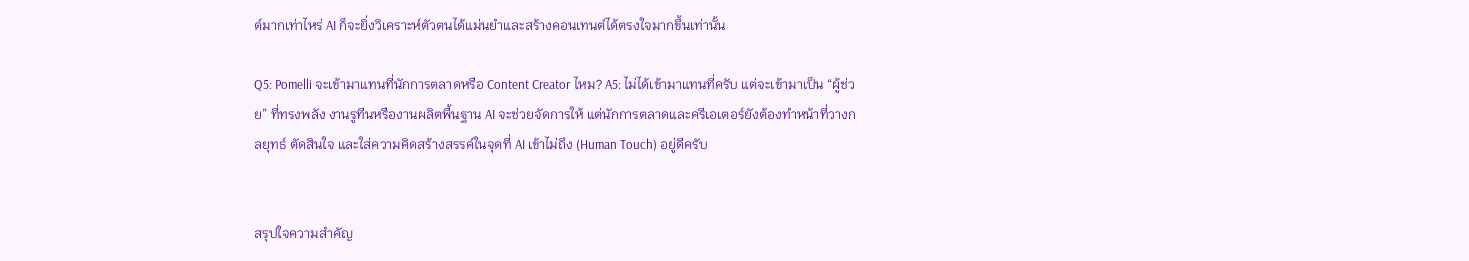ด์มากเท่าไหร่ AI ก็จะยิ่งวิเคราะห์ตัวตนได้แม่นยำและสร้างคอนเทนต์ได้ตรงใจมากขึ้นเท่านั้น

Q5: Pomelli จะเข้ามาแทนที่นักการตลาดหรือ Content Creator ไหม? A5: ไม่ได้เข้ามาแทนที่ครับ แต่จะเข้ามาเป็น “ผู้ช่วย” ที่ทรงพลัง งานรูทีนหรืองานผลิตพื้นฐาน AI จะช่วยจัดการให้ แต่นักการตลาดและครีเอเตอร์ยังต้องทำหน้าที่วางกลยุทธ์ ตัดสินใจ และใส่ความคิดสร้างสรรค์ในจุดที่ AI เข้าไม่ถึง (Human Touch) อยู่ดีครับ


สรุปใจความสำคัญ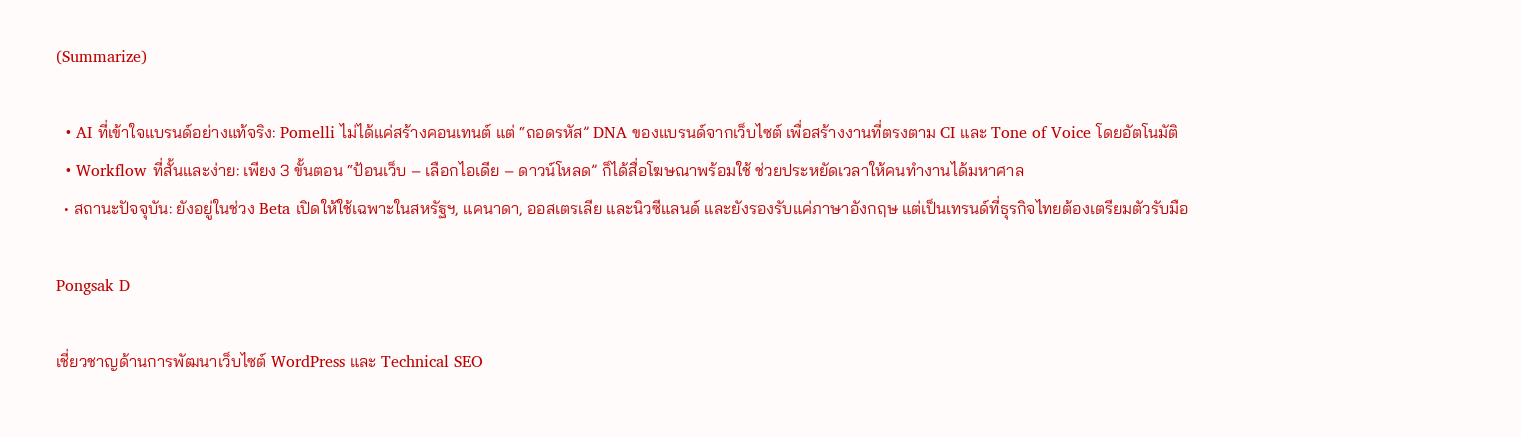(Summarize)

  • AI ที่เข้าใจแบรนด์อย่างแท้จริง: Pomelli ไม่ได้แค่สร้างคอนเทนต์ แต่ “ถอดรหัส” DNA ของแบรนด์จากเว็บไซต์ เพื่อสร้างงานที่ตรงตาม CI และ Tone of Voice โดยอัตโนมัติ
  • Workflow ที่สั้นและง่าย: เพียง 3 ขั้นตอน “ป้อนเว็บ – เลือกไอเดีย – ดาวน์โหลด” ก็ได้สื่อโฆษณาพร้อมใช้ ช่วยประหยัดเวลาให้คนทำงานได้มหาศาล
  • สถานะปัจจุบัน: ยังอยู่ในช่วง Beta เปิดให้ใช้เฉพาะในสหรัฐฯ, แคนาดา, ออสเตรเลีย และนิวซีแลนด์ และยังรองรับแค่ภาษาอังกฤษ แต่เป็นเทรนด์ที่ธุรกิจไทยต้องเตรียมตัวรับมือ

Pongsak D

เชี่ยวชาญด้านการพัฒนาเว็บไซต์ WordPress และ Technical SEO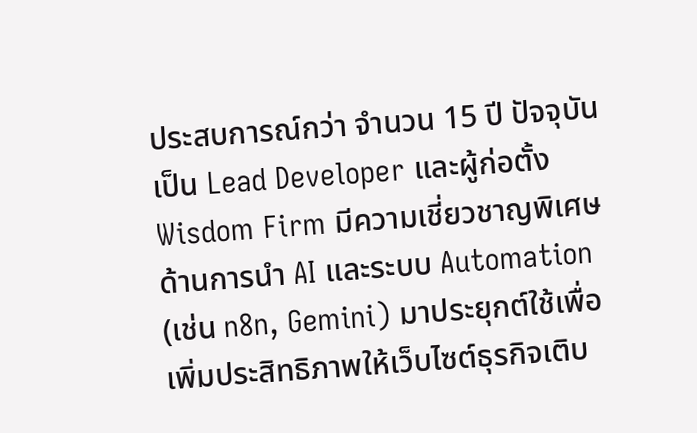ประสบการณ์กว่า จำนวน 15 ปี ปัจจุบันเป็น Lead Developer และผู้ก่อตั้ง Wisdom Firm มีความเชี่ยวชาญพิเศษด้านการนำ AI และระบบ Automation (เช่น n8n, Gemini) มาประยุกต์ใช้เพื่อเพิ่มประสิทธิภาพให้เว็บไซต์ธุรกิจเติบ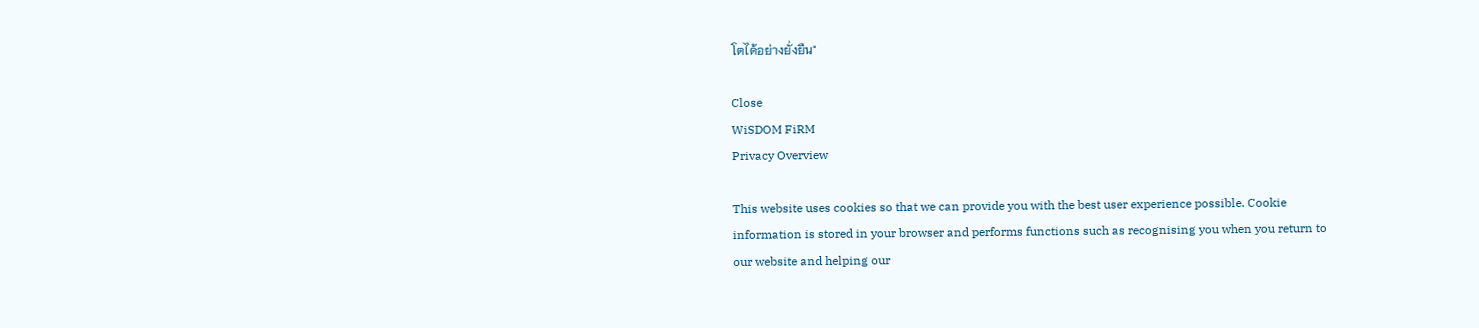โตได้อย่างยั่งยืน"

Close
WiSDOM FiRM
Privacy Overview

This website uses cookies so that we can provide you with the best user experience possible. Cookie information is stored in your browser and performs functions such as recognising you when you return to our website and helping our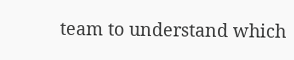team to understand which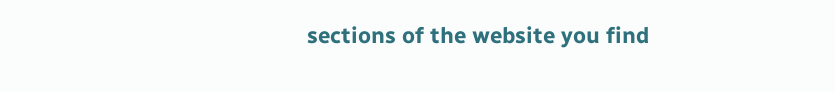sections of the website you find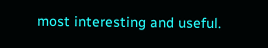most interesting and useful.